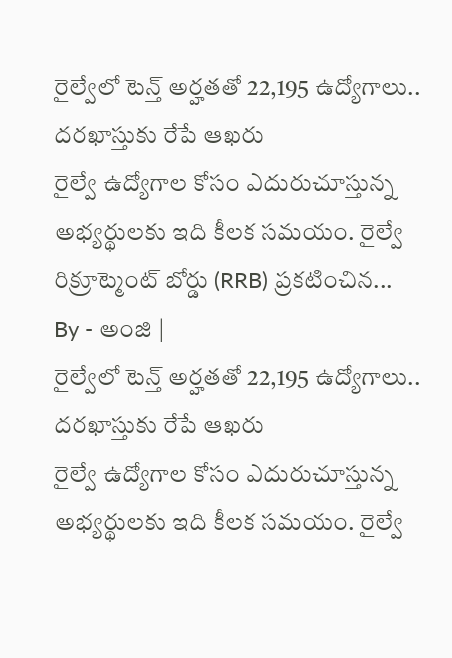రైల్వేలో టెన్త్ అర్హతతో 22,195 ఉద్యోగాలు.. దరఖాస్తుకు రేపే ఆఖరు
రైల్వే ఉద్యోగాల కోసం ఎదురుచూస్తున్న అభ్యర్థులకు ఇది కీలక సమయం. రైల్వే రిక్రూట్మెంట్ బోర్డు (RRB) ప్రకటించిన...
By - అంజి |
రైల్వేలో టెన్త్ అర్హతతో 22,195 ఉద్యోగాలు.. దరఖాస్తుకు రేపే ఆఖరు
రైల్వే ఉద్యోగాల కోసం ఎదురుచూస్తున్న అభ్యర్థులకు ఇది కీలక సమయం. రైల్వే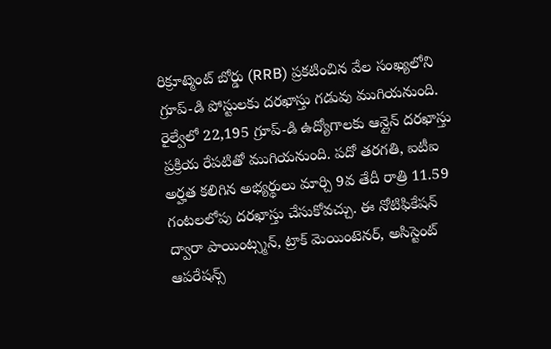రిక్రూట్మెంట్ బోర్డు (RRB) ప్రకటించిన వేల సంఖ్యలోని గ్రూప్-డి పోస్టులకు దరఖాస్తు గడువు ముగియనుంది. రైల్వేలో 22,195 గ్రూప్-డి ఉద్యోగాలకు ఆన్లైన్ దరఖాస్తు ప్రక్రియ రేపటితో ముగియనుంది. పదో తరగతి, ఐటీఐ అర్హత కలిగిన అభ్యర్థులు మార్చి 9వ తేదీ రాత్రి 11.59 గంటలలోపు దరఖాస్తు చేసుకోవచ్చు. ఈ నోటిఫికేషన్ ద్వారా పాయింట్స్మన్, ట్రాక్ మెయింటెనర్, అసిస్టెంట్ ఆపరేషన్స్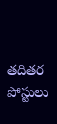తదితర పోస్టులు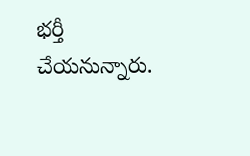భర్తీ చేయనున్నారు.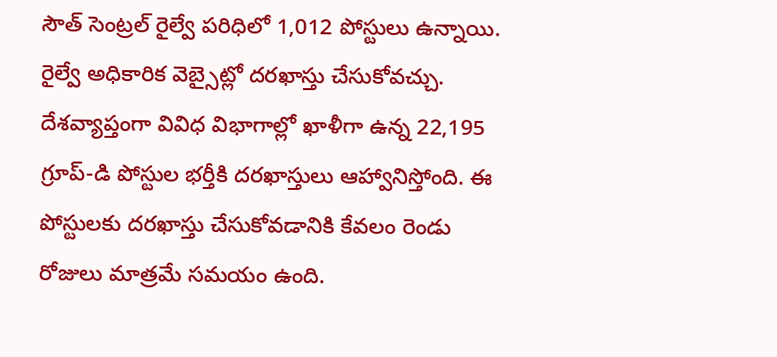సౌత్ సెంట్రల్ రైల్వే పరిధిలో 1,012 పోస్టులు ఉన్నాయి. రైల్వే అధికారిక వెబ్సైట్లో దరఖాస్తు చేసుకోవచ్చు.
దేశవ్యాప్తంగా వివిధ విభాగాల్లో ఖాళీగా ఉన్న 22,195 గ్రూప్-డి పోస్టుల భర్తీకి దరఖాస్తులు ఆహ్వానిస్తోంది. ఈ పోస్టులకు దరఖాస్తు చేసుకోవడానికి కేవలం రెండు రోజులు మాత్రమే సమయం ఉంది.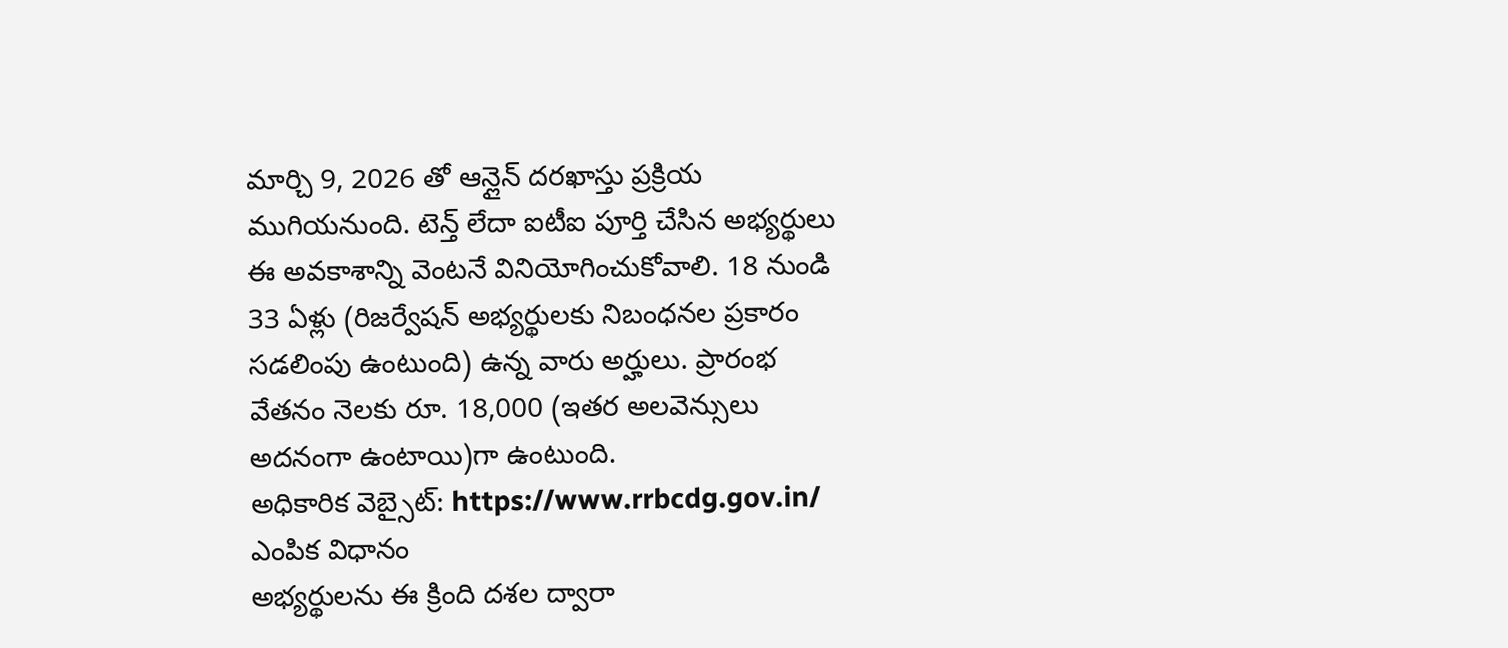మార్చి 9, 2026 తో ఆన్లైన్ దరఖాస్తు ప్రక్రియ ముగియనుంది. టెన్త్ లేదా ఐటీఐ పూర్తి చేసిన అభ్యర్థులు ఈ అవకాశాన్ని వెంటనే వినియోగించుకోవాలి. 18 నుండి 33 ఏళ్లు (రిజర్వేషన్ అభ్యర్థులకు నిబంధనల ప్రకారం సడలింపు ఉంటుంది) ఉన్న వారు అర్హులు. ప్రారంభ వేతనం నెలకు రూ. 18,000 (ఇతర అలవెన్సులు అదనంగా ఉంటాయి)గా ఉంటుంది.
అధికారిక వెబ్సైట్: https://www.rrbcdg.gov.in/
ఎంపిక విధానం
అభ్యర్థులను ఈ క్రింది దశల ద్వారా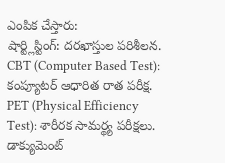ఎంపిక చేస్తారు:
షార్ట్లిస్టింగ్: దరఖాస్తుల పరిశీలన.
CBT (Computer Based Test): కంప్యూటర్ ఆధారిత రాత పరీక్ష.
PET (Physical Efficiency Test): శారీరక సామర్థ్య పరీక్షలు.
డాక్యుమెంట్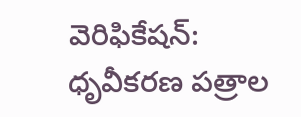వెరిఫికేషన్: ధృవీకరణ పత్రాల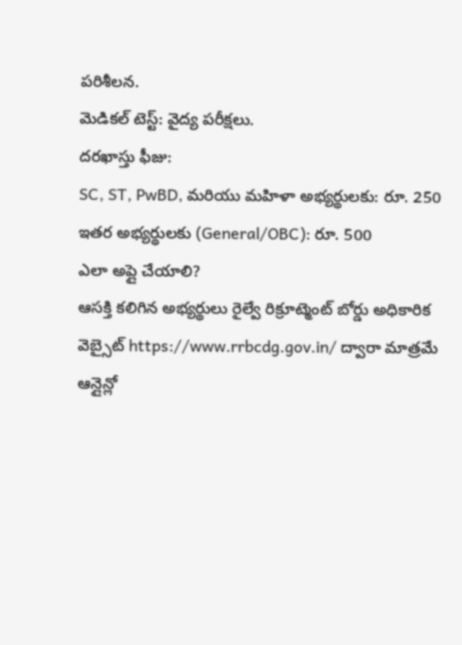పరిశీలన.
మెడికల్ టెస్ట్: వైద్య పరీక్షలు.
దరఖాస్తు ఫీజు:
SC, ST, PwBD, మరియు మహిళా అభ్యర్థులకు: రూ. 250
ఇతర అభ్యర్థులకు (General/OBC): రూ. 500
ఎలా అప్లై చేయాలి?
ఆసక్తి కలిగిన అభ్యర్థులు రైల్వే రిక్రూట్మెంట్ బోర్డు అధికారిక వెబ్సైట్ https://www.rrbcdg.gov.in/ ద్వారా మాత్రమే ఆన్లైన్లో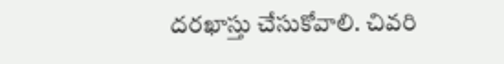దరఖాస్తు చేసుకోవాలి. చివరి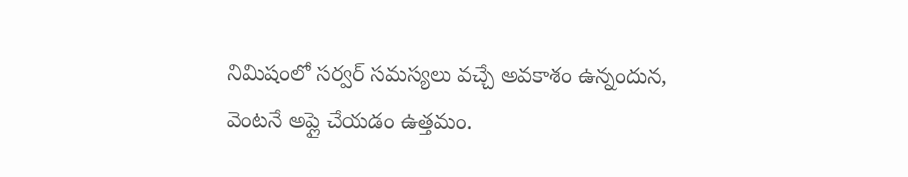నిమిషంలో సర్వర్ సమస్యలు వచ్చే అవకాశం ఉన్నందున, వెంటనే అప్లై చేయడం ఉత్తమం.